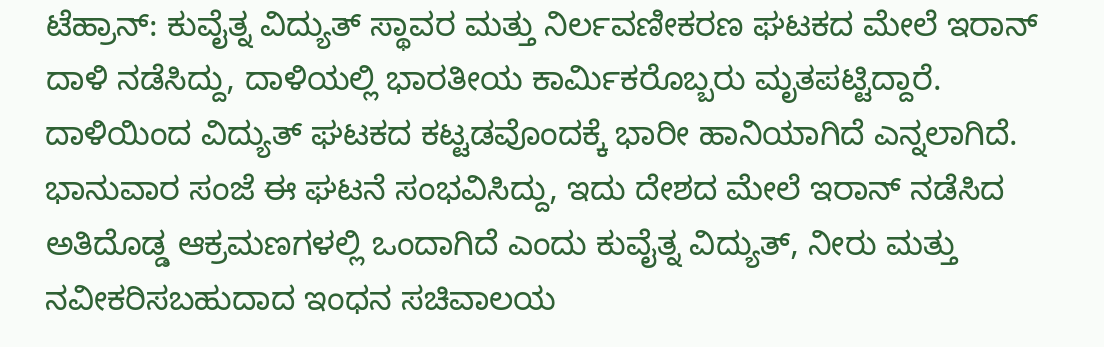ಟೆಹ್ರಾನ್: ಕುವೈತ್ನ ವಿದ್ಯುತ್ ಸ್ಥಾವರ ಮತ್ತು ನಿರ್ಲವಣೀಕರಣ ಘಟಕದ ಮೇಲೆ ಇರಾನ್ ದಾಳಿ ನಡೆಸಿದ್ದು, ದಾಳಿಯಲ್ಲಿ ಭಾರತೀಯ ಕಾರ್ಮಿಕರೊಬ್ಬರು ಮೃತಪಟ್ಟಿದ್ದಾರೆ. ದಾಳಿಯಿಂದ ವಿದ್ಯುತ್ ಘಟಕದ ಕಟ್ಟಡವೊಂದಕ್ಕೆ ಭಾರೀ ಹಾನಿಯಾಗಿದೆ ಎನ್ನಲಾಗಿದೆ.
ಭಾನುವಾರ ಸಂಜೆ ಈ ಘಟನೆ ಸಂಭವಿಸಿದ್ದು, ಇದು ದೇಶದ ಮೇಲೆ ಇರಾನ್ ನಡೆಸಿದ ಅತಿದೊಡ್ಡ ಆಕ್ರಮಣಗಳಲ್ಲಿ ಒಂದಾಗಿದೆ ಎಂದು ಕುವೈತ್ನ ವಿದ್ಯುತ್, ನೀರು ಮತ್ತು ನವೀಕರಿಸಬಹುದಾದ ಇಂಧನ ಸಚಿವಾಲಯ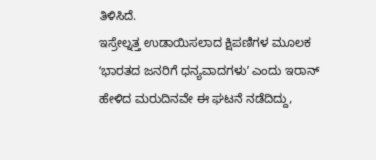ತಿಳಿಸಿದೆ.
ಇಸ್ರೇಲ್ನತ್ತ ಉಡಾಯಿಸಲಾದ ಕ್ಷಿಪಣಿಗಳ ಮೂಲಕ ʻಭಾರತದ ಜನರಿಗೆ ಧನ್ಯವಾದಗಳುʼ ಎಂದು ಇರಾನ್ ಹೇಳಿದ ಮರುದಿನವೇ ಈ ಘಟನೆ ನಡೆದಿದ್ದು,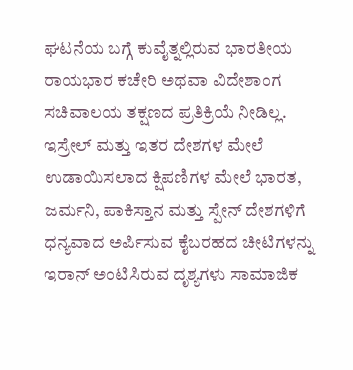ಘಟನೆಯ ಬಗ್ಗೆ ಕುವೈತ್ನಲ್ಲಿರುವ ಭಾರತೀಯ ರಾಯಭಾರ ಕಚೇರಿ ಅಥವಾ ವಿದೇಶಾಂಗ ಸಚಿವಾಲಯ ತಕ್ಷಣದ ಪ್ರತಿಕ್ರಿಯೆ ನೀಡಿಲ್ಲ.
ಇಸ್ರೇಲ್ ಮತ್ತು ಇತರ ದೇಶಗಳ ಮೇಲೆ ಉಡಾಯಿಸಲಾದ ಕ್ಷಿಪಣಿಗಳ ಮೇಲೆ ಭಾರತ, ಜರ್ಮನಿ, ಪಾಕಿಸ್ತಾನ ಮತ್ತು ಸ್ಪೇನ್ ದೇಶಗಳಿಗೆ ಧನ್ಯವಾದ ಅರ್ಪಿಸುವ ಕೈಬರಹದ ಚೀಟಿಗಳನ್ನು ಇರಾನ್ ಅಂಟಿಸಿರುವ ದೃಶ್ಯಗಳು ಸಾಮಾಜಿಕ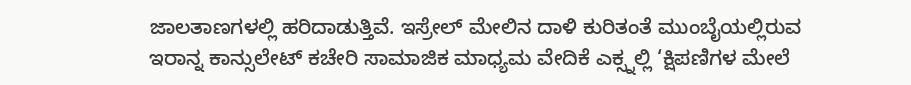ಜಾಲತಾಣಗಳಲ್ಲಿ ಹರಿದಾಡುತ್ತಿವೆ. ಇಸ್ರೇಲ್ ಮೇಲಿನ ದಾಳಿ ಕುರಿತಂತೆ ಮುಂಬೈಯಲ್ಲಿರುವ ಇರಾನ್ನ ಕಾನ್ಸುಲೇಟ್ ಕಚೇರಿ ಸಾಮಾಜಿಕ ಮಾಧ್ಯಮ ವೇದಿಕೆ ಎಕ್ಸ್ನಲ್ಲಿ ‘ಕ್ಷಿಪಣಿಗಳ ಮೇಲೆ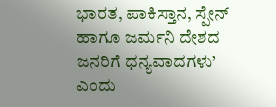ಭಾರತ, ಪಾಕಿಸ್ತಾನ, ಸ್ಪೇನ್ ಹಾಗೂ ಜರ್ಮನಿ ದೇಶದ ಜನರಿಗೆ ಧನ್ಯವಾದಗಳು’ ಎಂದು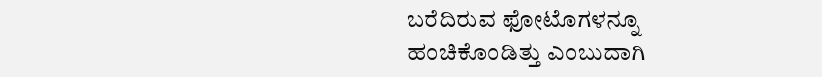ಬರೆದಿರುವ ಫೋಟೊಗಳನ್ನೂ ಹಂಚಿಕೊಂಡಿತ್ತು ಎಂಬುದಾಗಿ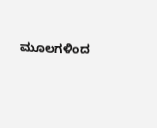ಮೂಲಗಳಿಂದ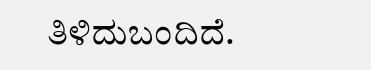ತಿಳಿದುಬಂದಿದೆ.